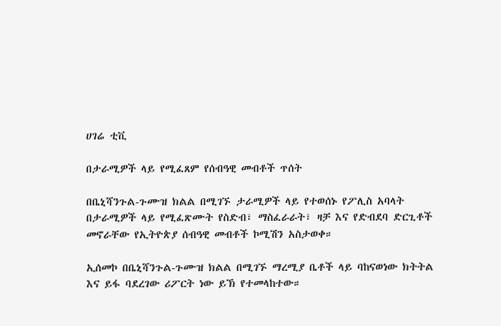ሀገሬ ቲቪ

በታራሚዎች ላይ የሚፈጸም የሰብዓዊ መብቶች ጥሰት

በቤኒሻንጉል-ጉሙዝ ክልል በሚገኙ ታራሚዎች ላይ የተወሰኑ የፖሊስ አባላት በታራሚዎች ላይ የሚፈጽሙት የስድብ፣ ማስፈራራት፣ ዛቻ እና የድብደባ ድርጊቶች መኖራቸው የኢትዮጵያ ሰብዓዊ መብቶች ኮሚሽን አስታወቀ።

ኢሰመኮ በቤኒሻንጉል-ጉሙዝ ክልል በሚገኙ ማረሚያ ቤቶች ላይ ባከናወነው ክትትል እና ይፋ ባደረገው ሪፖርት ነው ይኽ የተመላከተው።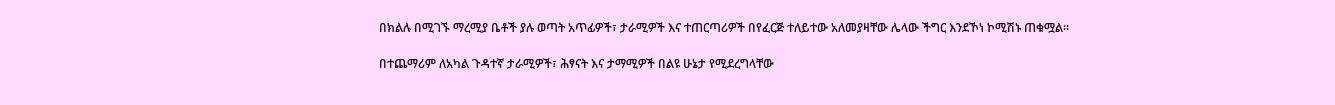በክልሉ በሚገኙ ማረሚያ ቤቶች ያሉ ወጣት አጥፊዎች፣ ታራሚዎች እና ተጠርጣሪዎች በየፈርጅ ተለይተው አለመያዛቸው ሌላው ችግር እንደኾነ ኮሚሽኑ ጠቁሟል።

በተጨማሪም ለአካል ጉዳተኛ ታራሚዎች፣ ሕፃናት እና ታማሚዎች በልዩ ሁኔታ የሚደረግላቸው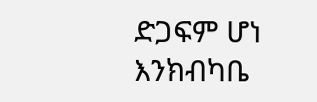ድጋፍም ሆነ እንክብካቤ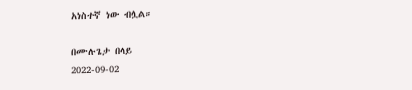አነስተኛ ነው ብሏል።

በሙሉጌታ በላይ
2022-09-02